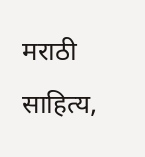मराठी साहित्य,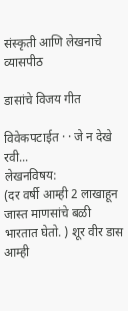संस्कृती आणि लेखनाचे व्यासपीठ

डासांचे विजय गीत

विवेकपटाईत · · जे न देखे रवी...
लेखनविषय:
(दर वर्षी आम्ही 2 लाखाहून जास्त माणसांचे बळी भारतात घेतो. ) शूर वीर डास आम्ही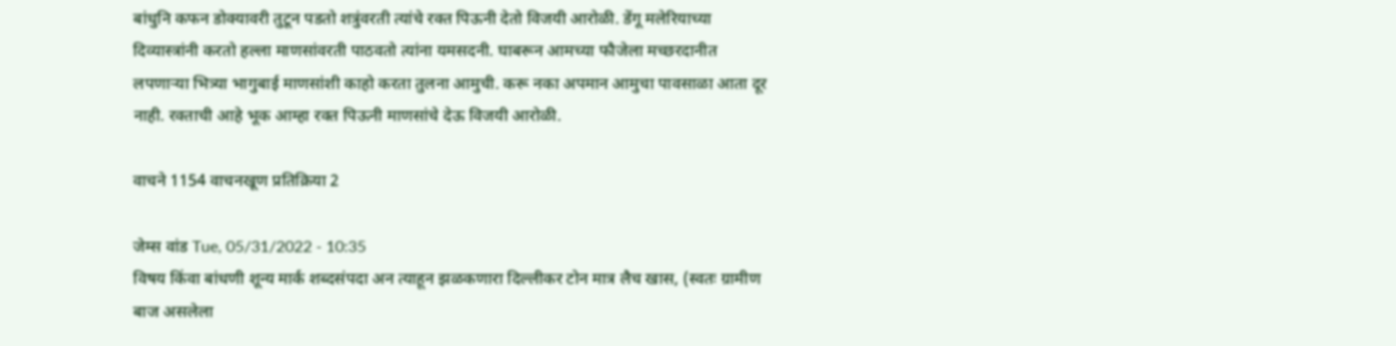बांधुनि कफन डोक्यावरी तुटून पडतो शत्रुंवरती त्यांचे रक्त पिऊनी देतो विजयी आरोळी. डेंगू मलेरियाच्या दिव्यास्त्रांनी करतो हल्ला माणसांवरती पाठवतो त्यांना यमसदनी. घाबरून आमच्या फौजेला मच्छरदानीत लपणार्‍या भित्र्या भागुबाई माणसांशी काहो करता तुलना आमुची. करू नका अपमान आमुचा पावसाळा आता दूर नाही. रक्ताची आहे भूक आम्हा रक्त पिऊनी माणसांचे देऊ विजयी आरोळी.

वाचने 1154 वाचनखूण प्रतिक्रिया 2

जेम्स वांड Tue, 05/31/2022 - 10:35
विषय किंवा बांधणी शून्य मार्क शब्दसंपदा अन त्याहून झळकणारा दिल्लीकर टोन मात्र लैच खास, (स्वतः ग्रामीण बाज असलेला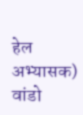हेल अभ्यासक) वांडो